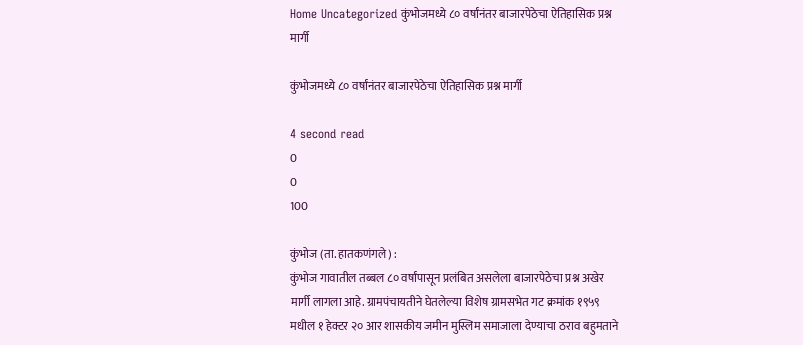Home Uncategorized कुंभोजमध्ये ८० वर्षांनंतर बाजारपेठेचा ऐतिहासिक प्रश्न मार्गी

कुंभोजमध्ये ८० वर्षांनंतर बाजारपेठेचा ऐतिहासिक प्रश्न मार्गी

4 second read
0
0
100

कुंभोज (ता. हातकणंगले) :
कुंभोज गावातील तब्बल ८० वर्षांपासून प्रलंबित असलेला बाजारपेठेचा प्रश्न अखेर मार्गी लागला आहे. ग्रामपंचायतीने घेतलेल्या विशेष ग्रामसभेत गट क्रमांक १९५९ मधील १ हेक्टर २० आर शासकीय जमीन मुस्लिम समाजाला देण्याचा ठराव बहुमताने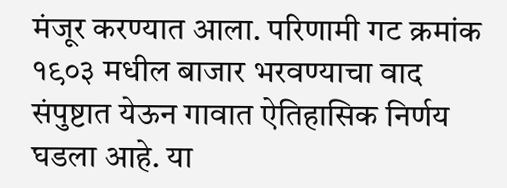मंजूर करण्यात आला. परिणामी गट क्रमांक १९०३ मधील बाजार भरवण्याचा वाद संपुष्टात येऊन गावात ऐतिहासिक निर्णय घडला आहे. या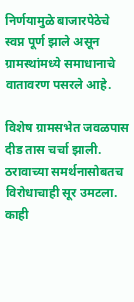निर्णयामुळे बाजारपेठेचे स्वप्न पूर्ण झाले असून ग्रामस्थांमध्ये समाधानाचे वातावरण पसरले आहे.

विशेष ग्रामसभेत जवळपास दीड तास चर्चा झाली. ठरावाच्या समर्थनासोबतच विरोधाचाही सूर उमटला. काही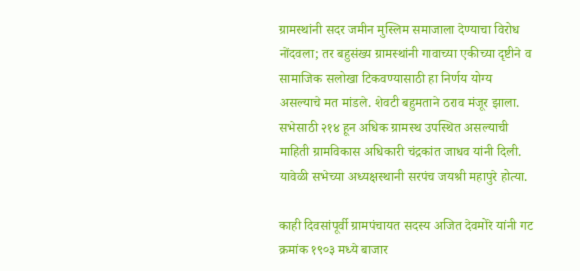ग्रामस्थांनी सदर जमीन मुस्लिम समाजाला देण्याचा विरोध नोंदवला; तर बहुसंख्य ग्रामस्थांनी गावाच्या एकीच्या दृष्टीने व सामाजिक सलोखा टिकवण्यासाठी हा निर्णय योग्य असल्याचे मत मांडले. शेवटी बहुमताने ठराव मंजूर झाला. सभेसाठी २१४ हून अधिक ग्रामस्थ उपस्थित असल्याची माहिती ग्रामविकास अधिकारी चंद्रकांत जाधव यांनी दिली. यावेळी सभेच्या अध्यक्षस्थानी सरपंच जयश्री महापुरे होत्या.

काही दिवसांपूर्वी ग्रामपंचायत सदस्य अजित देवमोरे यांनी गट क्रमांक १९०३ मध्ये बाजार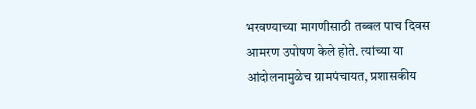भरवण्याच्या मागणीसाठी तब्बल पाच दिवस आमरण उपोषण केले होते. त्यांच्या या आंदोलनामुळेच ग्रामपंचायत, प्रशासकीय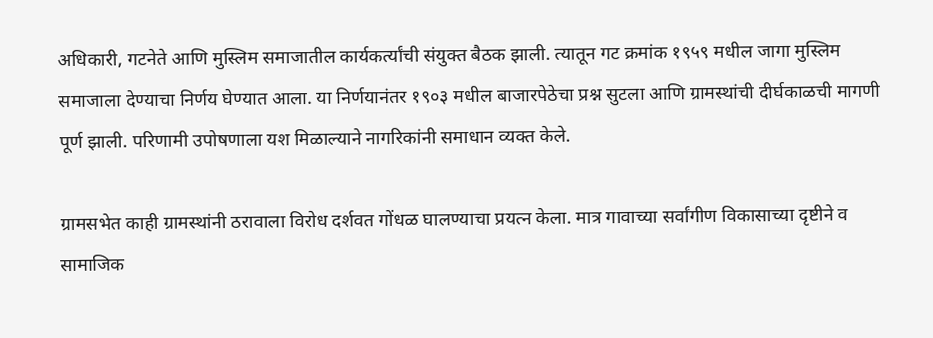अधिकारी, गटनेते आणि मुस्लिम समाजातील कार्यकर्त्यांची संयुक्त बैठक झाली. त्यातून गट क्रमांक १९५९ मधील जागा मुस्लिम समाजाला देण्याचा निर्णय घेण्यात आला. या निर्णयानंतर १९०३ मधील बाजारपेठेचा प्रश्न सुटला आणि ग्रामस्थांची दीर्घकाळची मागणी पूर्ण झाली. परिणामी उपोषणाला यश मिळाल्याने नागरिकांनी समाधान व्यक्त केले.

ग्रामसभेत काही ग्रामस्थांनी ठरावाला विरोध दर्शवत गोंधळ घालण्याचा प्रयत्न केला. मात्र गावाच्या सर्वांगीण विकासाच्या दृष्टीने व सामाजिक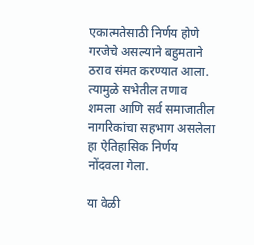एकात्मतेसाठी निर्णय होणे गरजेचे असल्याने बहुमताने ठराव संमत करण्यात आला. त्यामुळे सभेतील तणाव शमला आणि सर्व समाजातील नागरिकांचा सहभाग असलेला हा ऐतिहासिक निर्णय नोंदवला गेला.

या वेळी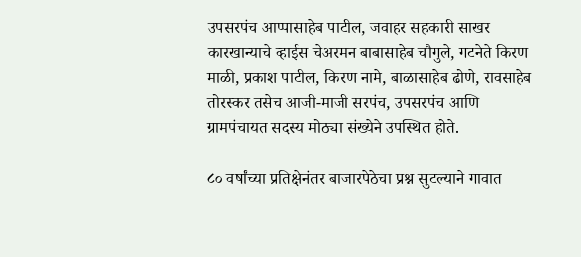उपसरपंच आप्पासाहेब पाटील, जवाहर सहकारी साखर कारखान्याचे व्हाईस चेअरमन बाबासाहेब चौगुले, गटनेते किरण माळी, प्रकाश पाटील, किरण नामे, बाळासाहेब ढोणे, रावसाहेब तोरस्कर तसेच आजी-माजी सरपंच, उपसरपंच आणि ग्रामपंचायत सदस्य मोठ्या संख्येने उपस्थित होते.

८० वर्षांच्या प्रतिक्षेनंतर बाजारपेठेचा प्रश्न सुटल्याने गावात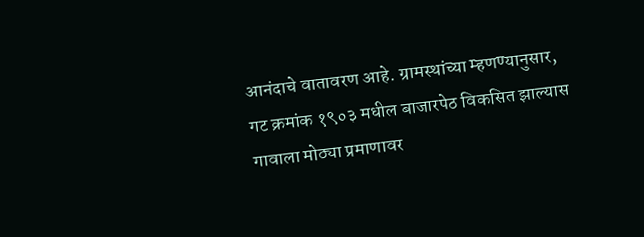आनंदाचे वातावरण आहे. ग्रामस्थांच्या म्हणण्यानुसार, गट क्रमांक १९०३ मधील बाजारपेठ विकसित झाल्यास गावाला मोठ्या प्रमाणावर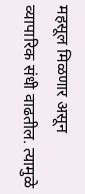महसूल मिळणार असून व्यापारिक संधी वाढतील. त्यामुळे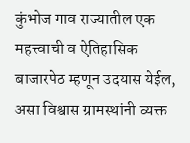कुंभोज गाव राज्यातील एक महत्त्वाची व ऐतिहासिक बाजारपेठ म्हणून उदयास येईल, असा विश्वास ग्रामस्थांनी व्यक्त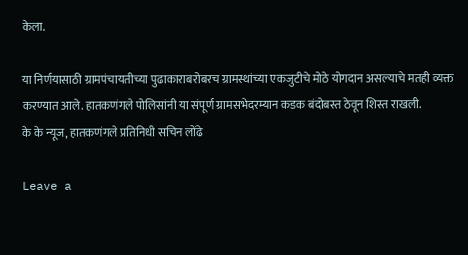केला.

या निर्णयासाठी ग्रामपंचायतीच्या पुढाकाराबरोबरच ग्रामस्थांच्या एकजुटीचे मोठे योगदान असल्याचे मतही व्यक्त करण्यात आले. हातकणंगले पोलिसांनी या संपूर्ण ग्रामसभेदरम्यान कडक बंदोबस्त ठेवून शिस्त राखली.
के के न्यूज, हातकणंगले प्रतिनिधी सचिन लोंढे

Leave a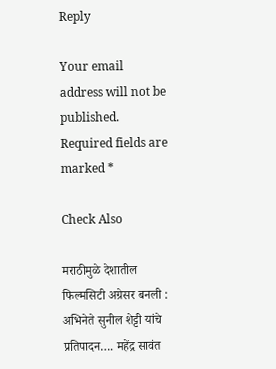Reply

Your email address will not be published. Required fields are marked *

Check Also

मराठीमुळे देशातील फिल्मसिटी अग्रेसर बनली : अभिनेते सुनील शेट्टी यांचे प्रतिपादन…. महेंद्र सावंत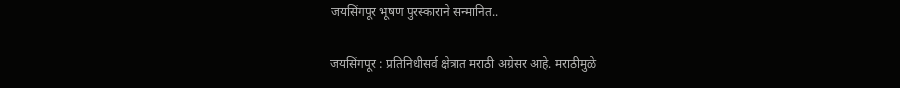जयसिंगपूर भूषण पुरस्काराने सन्मानित..

जयसिंगपूर : प्रतिनिधीसर्व क्षेत्रात मराठी अग्रेसर आहे. मराठीमुळे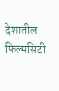देशातील फिल्मसिटी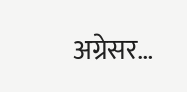अग्रेसर…